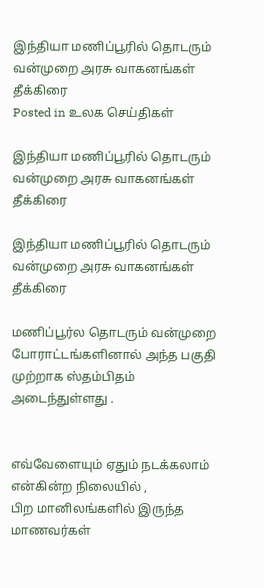இந்தியா மணிப்பூரில் தொடரும் வன்முறை அரசு வாகனங்கள் தீக்கிரை
Posted in உலக செய்திகள்

இந்தியா மணிப்பூரில் தொடரும் வன்முறை அரசு வாகனங்கள் தீக்கிரை

இந்தியா மணிப்பூரில் தொடரும் வன்முறை அரசு வாகனங்கள் தீக்கிரை

மணிப்பூர்ல தொடரும் வன்முறை போராட்டங்களினால் அந்த பகுதி
முற்றாக ஸ்தம்பிதம் அடைந்துள்ளது .


எவ்வேளையும் ஏதும் நடக்கலாம் என்கின்ற நிலையில் ,
பிற மானிலங்களில் இருந்த மாணவர்கள்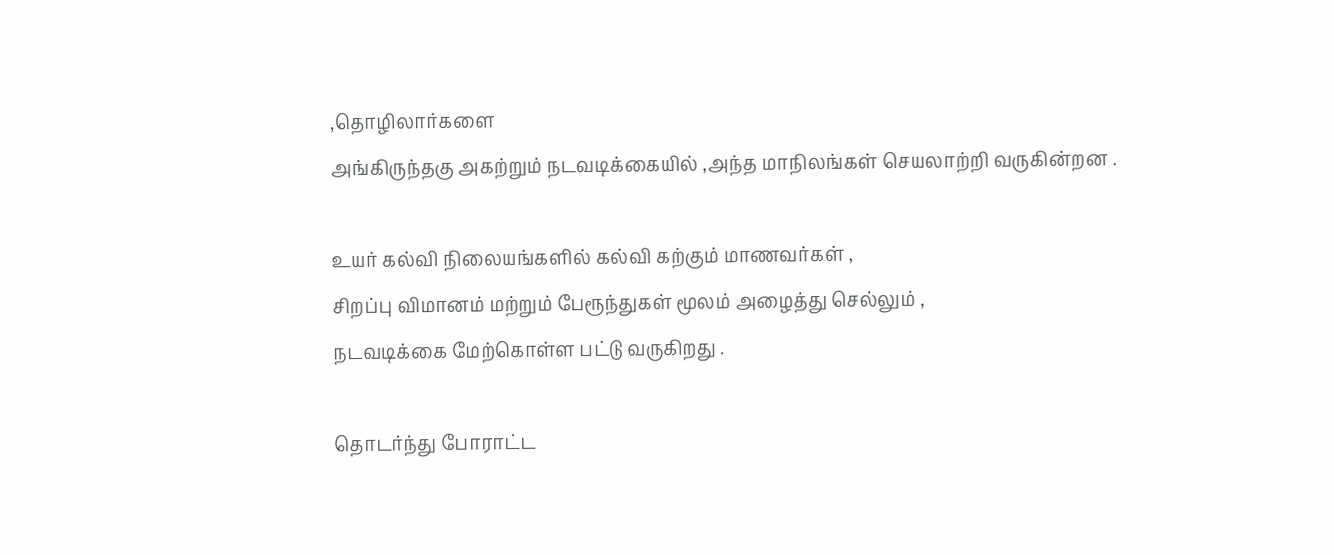,தொழிலார்களை
அங்கிருந்தகு அகற்றும் நடவடிக்கையில் ,அந்த மாநிலங்கள் செயலாற்றி வருகின்றன .

உயர் கல்வி நிலையங்களில் கல்வி கற்கும் மாணவர்கள் ,
சிறப்பு விமானம் மற்றும் பேரூந்துகள் மூலம் அழைத்து செல்லும் ,
நடவடிக்கை மேற்கொள்ள பட்டு வருகிறது .

தொடர்ந்து போராட்ட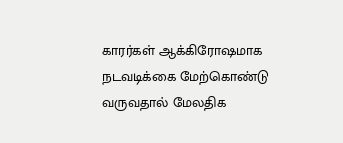காரர்கள் ஆக்கிரோஷமாக நடவடிக்கை மேற்கொண்டு வருவதால் மேலதிக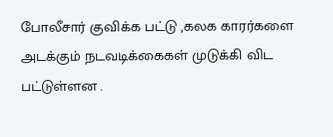போலீசார் குவிக்க பட்டு ,கலக காரர்களை அடக்கும் நடவடிக்கைகள் முடுக்கி விட பட்டுள்ளன .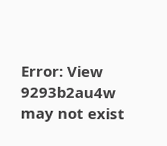Error: View 9293b2au4w may not exist